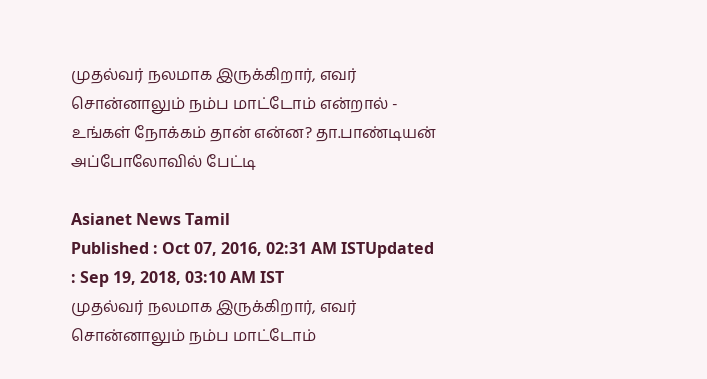முதல்வர் நலமாக இருக்கிறார், எவர் சொன்னாலும் நம்ப மாட்டோம் என்றால் - உங்கள் நோக்கம் தான் என்ன? தா.பாண்டியன் அப்போலோவில் பேட்டி

Asianet News Tamil
Published : Oct 07, 2016, 02:31 AM ISTUpdated : Sep 19, 2018, 03:10 AM IST
முதல்வர் நலமாக இருக்கிறார், எவர் சொன்னாலும் நம்ப மாட்டோம்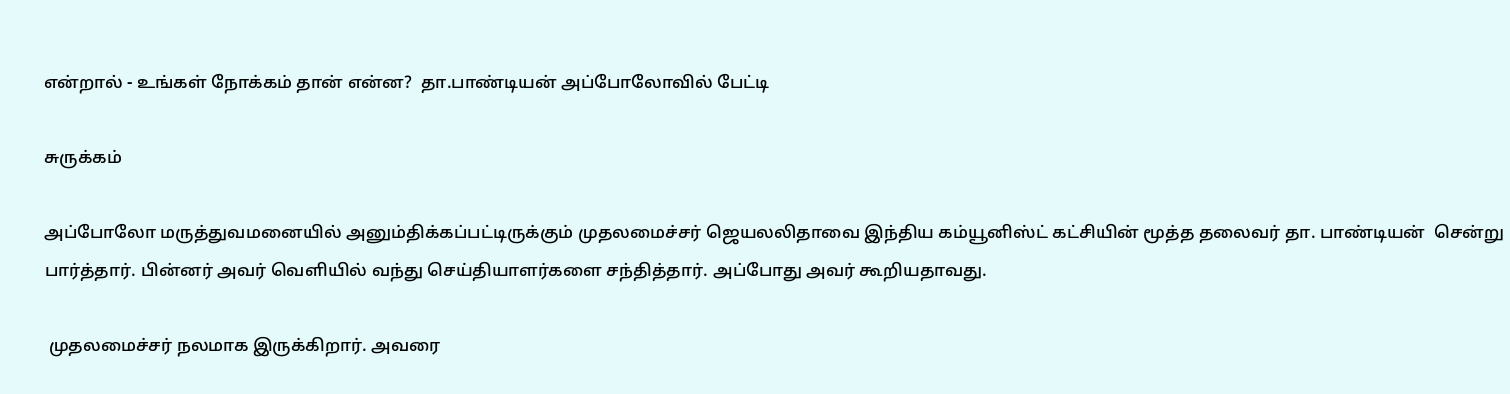என்றால் - உங்கள் நோக்கம் தான் என்ன?  தா.பாண்டியன் அப்போலோவில் பேட்டி

சுருக்கம்

அப்போலோ மருத்துவமனையில் அனும்திக்கப்பட்டிருக்கும் முதலமைச்சர் ஜெயலலிதாவை இந்திய கம்யூனிஸ்ட் கட்சியின் மூத்த தலைவர் தா. பாண்டியன்  சென்று பார்த்தார். பின்னர் அவர் வெளியில் வந்து செய்தியாளர்களை சந்தித்தார். அப்போது அவர் கூறியதாவது.

 முதலமைச்சர் நலமாக இருக்கிறார். அவரை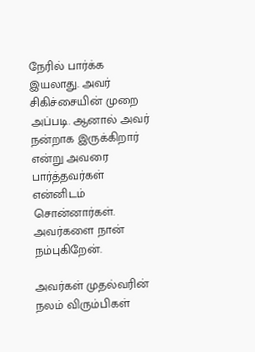நேரில் பார்க்க இயலாது. அவர் சிகிச்சையின் முறை அப்படி. ஆனால் அவர் நன்றாக இருக்கிறார் என்று அவரை பார்த்தவர்கள் என்னிடம் சொன்னார்கள். அவர்களை நான் நம்புகிறேன்.

அவர்கள் முதல்வரின் நலம் விரும்பிகள்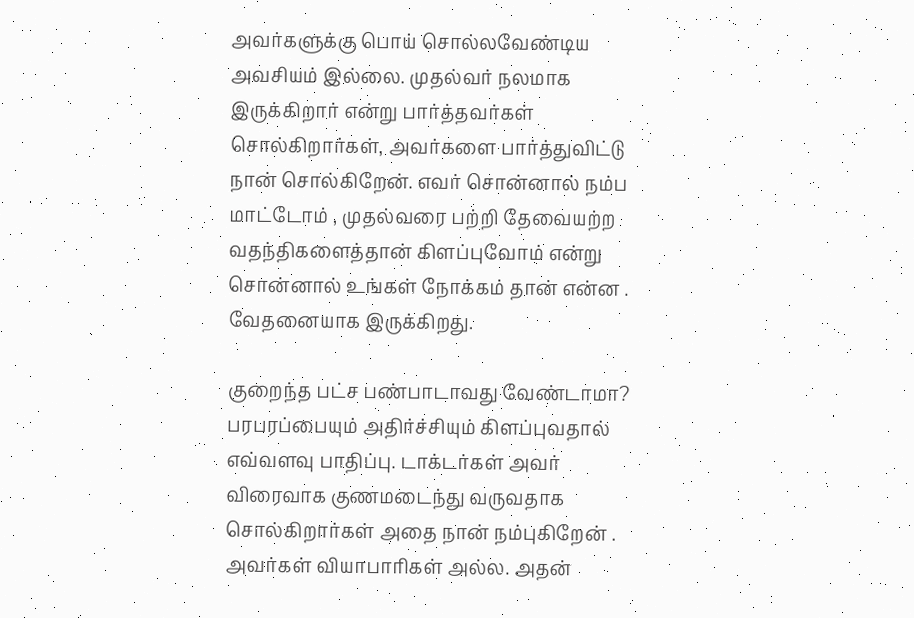அவர்களுக்கு பொய் சொல்லவேண்டிய அவசியம் இல்லை. முதல்வர் நலமாக இருக்கிறார் என்று பார்த்தவர்கள் சொல்கிறார்கள், அவர்களை பார்த்துவிட்டு நான் சொல்கிறேன். எவர் சொன்னால் நம்ப மாட்டோம் , முதல்வரை பற்றி தேவையற்ற வதந்திகளைத்தான் கிளப்புவோம் என்று சொன்னால் உங்கள் நோக்கம் தான் என்ன . வேதனையாக இருக்கிறது.

குறைந்த பட்ச பண்பாடாவது வேண்டாமா? பரபரப்பையும் அதிர்ச்சியும் கிளப்புவதால் எவ்வளவு பாதிப்பு. டாக்டர்கள் அவர் விரைவாக குணமடைந்து வருவதாக சொல்கிறார்கள் அதை நான் நம்புகிறேன் . அவர்கள் வியாபாரிகள் அல்ல. அதன்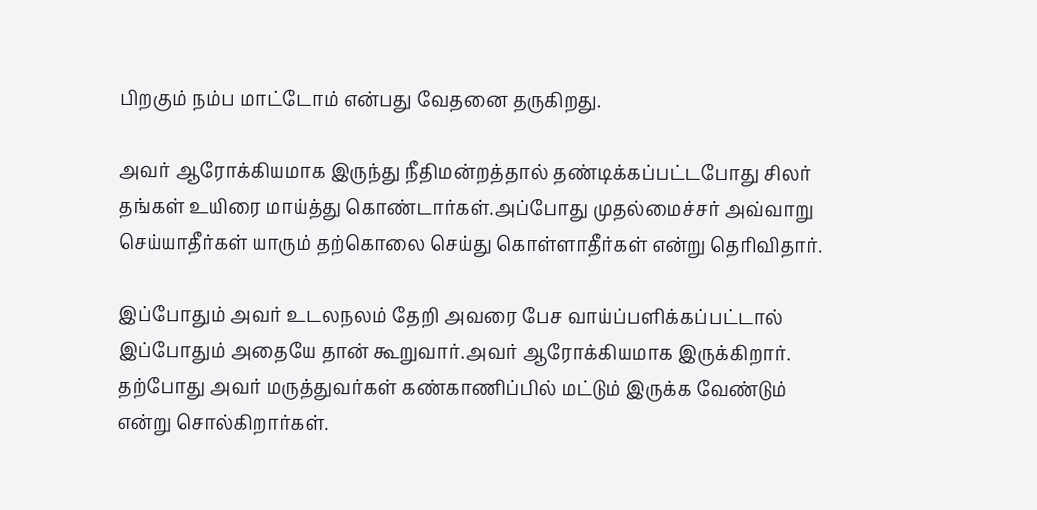பிறகும் நம்ப மாட்டோம் என்பது வேதனை தருகிறது.

அவர் ஆரோக்கியமாக இருந்து நீதிமன்றத்தால் தண்டிக்கப்பட்டபோது சிலர் தங்கள் உயிரை மாய்த்து கொண்டார்கள்.அப்போது முதல்மைச்சர் அவ்வாறு செய்யாதீர்கள் யாரும் தற்கொலை செய்து கொள்ளாதீர்கள் என்று தெரிவிதார்.

இப்போதும் அவர் உடலநலம் தேறி அவரை பேச வாய்ப்பளிக்கப்பட்டால் இப்போதும் அதையே தான் கூறுவார்.அவர் ஆரோக்கியமாக இருக்கிறார். தற்போது அவர் மருத்துவர்கள் கண்காணிப்பில் மட்டும் இருக்க வேண்டும் என்று சொல்கிறார்கள்.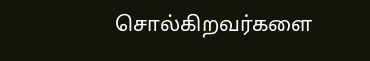சொல்கிறவர்களை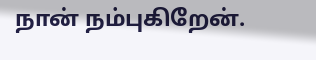நான் நம்புகிறேன்.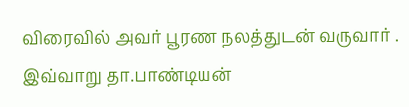விரைவில் அவர் பூரண நலத்துடன் வருவார் . இவ்வாறு தா.பாண்டியன்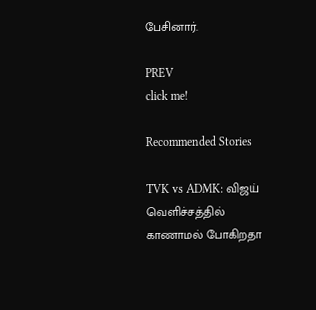பேசினார்.

PREV
click me!

Recommended Stories

TVK vs ADMK: விஜய் வெளிச்சத்தில் காணாமல் போகிறதா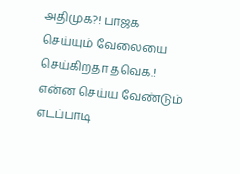அதிமுக?! பாஜக செய்யும் வேலையை செய்கிறதா தவெக.! என்ன செய்ய வேண்டும் எடப்பாடி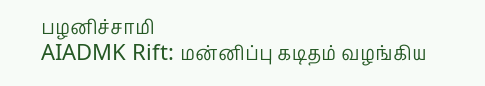பழனிச்சாமி
AIADMK Rift: மன்னிப்பு கடிதம் வழங்கிய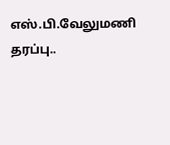எஸ்.பி.வேலுமணி தரப்பு..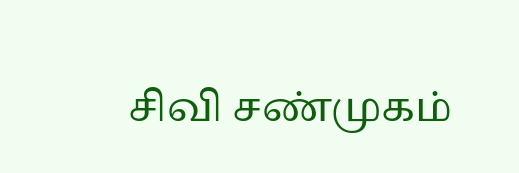சிவி சண்முகம்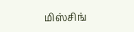மிஸ்சிங்